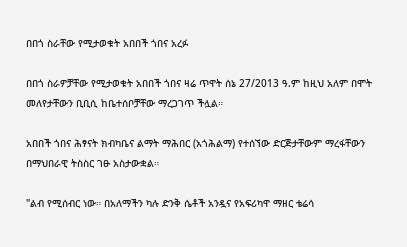በበጎ ስራቸው የሚታወቁት አበበች ጎበና አረፉ

በበጎ ስራዎቻቸው የሚታወቁት አበበች ጎበና ዛሬ ጥዋት ሰኔ 27/2013 ዓ.ም ከዚህ አለም በሞት መለየታቸውን ቢቢሲ ከቤተሰቦቻቸው ማረጋገጥ ችሏል።

አበበች ጎበና ሕፃናት ክብካቤና ልማት ማሕበር (አጎሕልማ) የተሰኘው ድርጅታቸውም ማረፋቸውን በማህበራዊ ትስስር ገፁ አስታውቋል።

"ልብ የሚሰብር ነው። በአለማችን ካሉ ድንቅ ሴቶች አንዷና የአፍሪካዋ ማዘር ቴሬሳ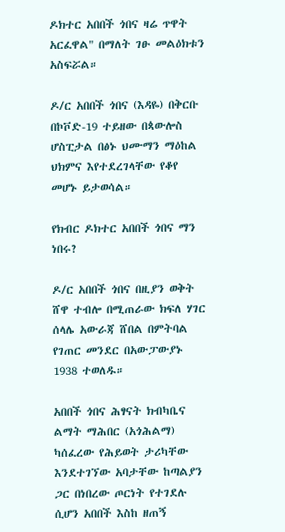ዶክተር አበበች ጎበና ዛሬ ጥዋት አርፈዋል" በማለት ገፁ መልዕክቱን አስፍሯል።

ዶ/ር አበበች ጎበና (እዳዬ) በቅርቡ በኮቮድ-19 ተይዘው በጳውሎስ ሆስፒታል በፅኑ ህሙማን ማዕከል ህክምና እየተደረገላቸው የቆየ መሆኑ ይታወሳል።

የክብር ዶክተር አበበች ጎበና ማን ነበሩ?

ዶ/ር አበበች ጎበና በዚያን ወቅት ሸዋ ተብሎ በሚጠራው ክፍለ ሃገር ሰላሌ አውራጃ ሸበል በምትባል የገጠር መንደር በአውፓውያኑ 1938 ተወለዱ።

አበበች ጎበና ሕፃናት ክብካቤና ልማት ማሕበር (አጎሕልማ) ካሰፈረው የሕይወት ታሪካቸው እንደተገኘው አባታቸው ከጣልያን ጋር በነበረው ጦርነት የተገደሉ ሲሆን አበበች እስከ ዘጠኝ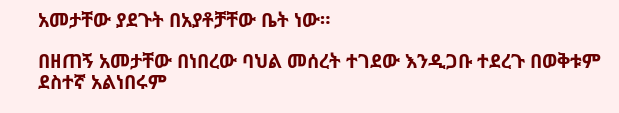አመታቸው ያደጉት በአያቶቻቸው ቤት ነው።

በዘጠኝ አመታቸው በነበረው ባህል መሰረት ተገደው እንዲጋቡ ተደረጉ በወቅቱም ደስተኛ አልነበሩም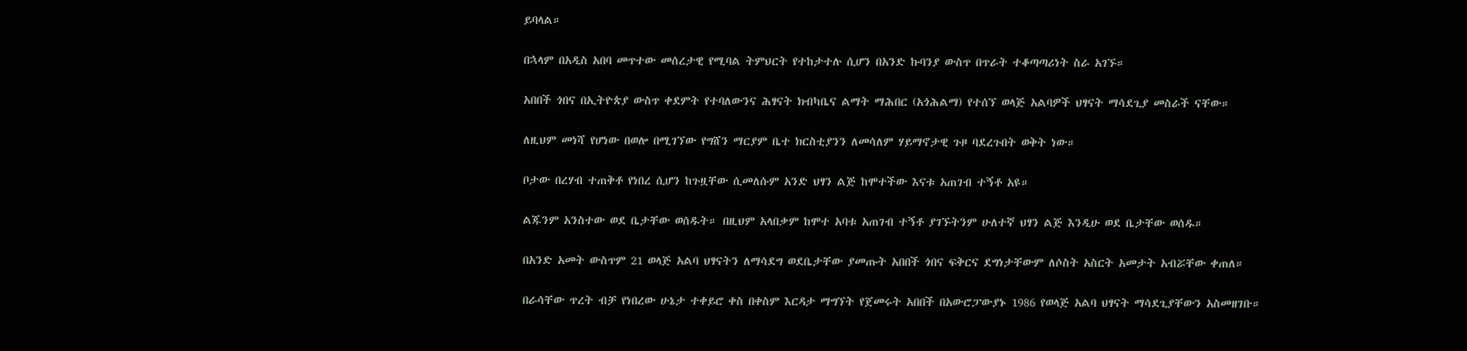ይባላል።

በኋላም በአዲስ አበባ መጥተው መሰረታዊ የሚባል ትምህርት የተከታተሉ ሲሆን በአንድ ኩባንያ ውስጥ በጥራት ተቆጣጣሪነት ስራ አገኙ።

አበበች ጎበና በኢትዮጵያ ውስጥ ቀደምት የተባለውንና ሕፃናት ክብካቤና ልማት ማሕበር (አጎሕልማ) የተሰኘ ወላጅ አልባዎች ህፃናት ማሳደጊያ መስራች ናቸው።

ለዚህም መነሻ የሆነው በወሎ በሚገኘው የግሸን ማርያም ቤተ ክርስቲያንን ለመሳለም ሃይማኖታዊ ጉዞ ባደረጉበት ወቅት ነው።

ቦታው በረሃብ ተጠቅቶ የነበረ ሲሆን ከጉዟቸው ሲመለሱም አንድ ህፃን ልጅ ከሞተችው እናቱ አጠገብ ተኝቶ አዩ።

ልጁንም አንስተው ወደ ቤታቸው ወሰዱት። በዚህም አላበቃም ከሞተ አባቱ አጠገብ ተኝቶ ያገኙትንም ሁለተኛ ህፃን ልጅ እንዲሁ ወደ ቤታቸው ወሰዱ።

በአንድ አመት ውስጥም 21 ወላጅ አልባ ህፃናትን ለማሳደግ ወደቤታቸው ያመጡት አበበች ጎበና ፍቅርና ደግነታቸውም ለሶስት አስርት አመታት አብሯቸው ቀጠለ።

በራሳቸው ጥረት ብቻ የነበረው ሁኔታ ተቀይሮ ቀስ በቀስም እርዳታ ማግኘት የጀመሩት አበበች በአውሮፓውያኑ 1986 የወላጅ አልባ ህፃናት ማሳደጊያቸውን አስመዘገቡ።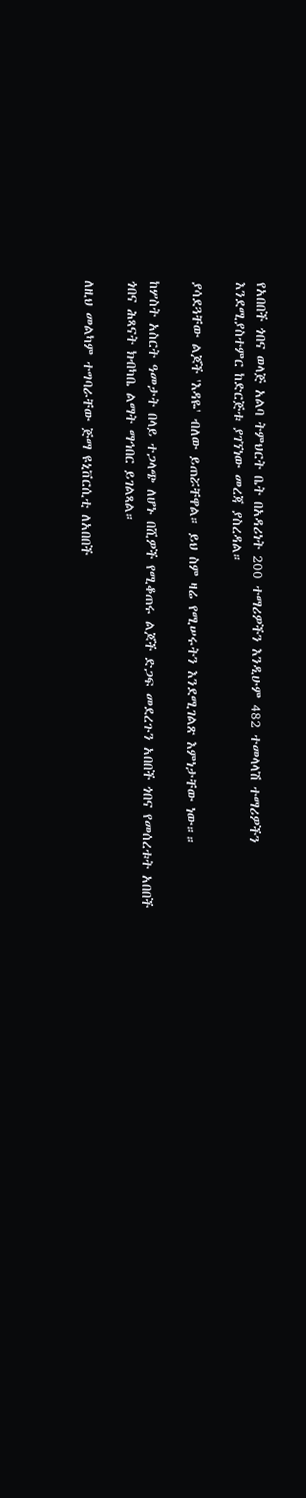የአበበች ጎበና ወላጅ አልባ ትምህርት ቤት በአዳሪነት 200 ተማሪዎችን እንዲሁም 482 ተመላላሽ ተማሪዎችን እንደሚያስተምር ከድርጅቱ ያገኘነው መረጃ ያስረዳል።

ያሳደጓቸው ልጆች 'እዳዬ' ብለው ይጠሯቸዋል። ይህ ስም ዛሬ የሚሠሩትን እንደሚገልጽ እምነታቸው ነው።።

ከሦስት አስርት ዓመታት በላይ ተጋላጭ ለሆኑ በሺዎች የሚቆጠሩ ልጆች ድጋፍ መደረጉን አበበች ጎበና የመሰረቱት አበበች ጎበና ሕጻናት ክብካቤ ልማት ማኅበር ይገልጻል።

ለዚህ መልካም ተግባራቸው ጅማ ዩኒቨርሲቲ ለአበበች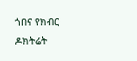ጎበና የክብር ዶክትሬት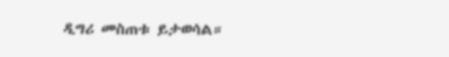ዲግሪ መስጠቱ ይታወሳል።